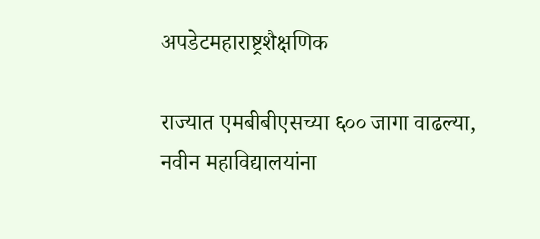अपडेटमहाराष्ट्रशैक्षणिक

राज्यात एमबीबीएसच्या ६०० जागा वाढल्या, नवीन महाविद्यालयांना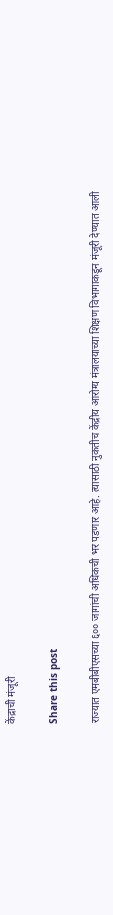केंद्राची मंजूरी

Share this post

राज्यात एमबीबीएसच्या ६०० जागांची अधिकची भर पडणार आहे. त्यासाठी नुकतीच केंद्रीय आरोग्य मंत्रालयाच्या शिक्षण विभागाकडून मंजूरी देण्यात आली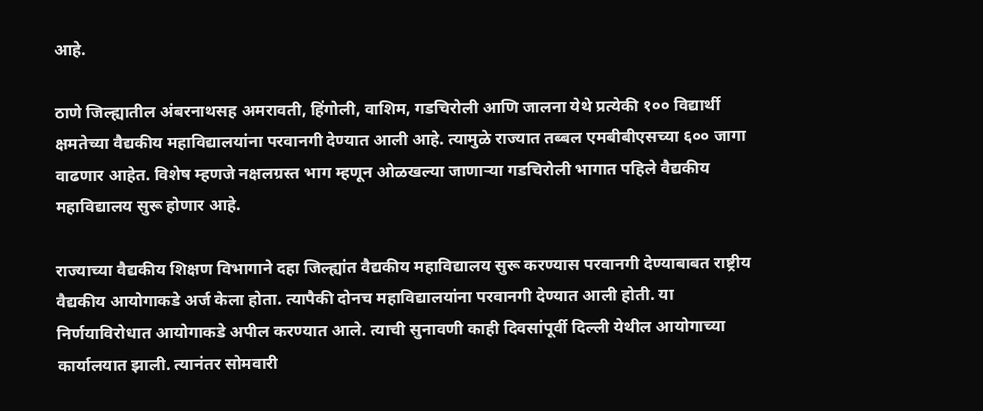आहे.

ठाणे जिल्ह्यातील अंबरनाथसह अमरावती, हिंगोली, वाशिम, गडचिरोली आणि जालना येथे प्रत्येकी १०० विद्यार्थी क्षमतेच्या वैद्यकीय महाविद्यालयांना परवानगी देण्यात आली आहे. त्यामुळे राज्यात तब्बल एमबीबीएसच्या ६०० जागा वाढणार आहेत. विशेष म्हणजे नक्षलग्रस्त भाग म्हणून ओळखल्या जाणाऱ्या गडचिरोली भागात पहिले वैद्यकीय महाविद्यालय सुरू होणार आहे.

राज्याच्या वैद्यकीय शिक्षण विभागाने दहा जिल्ह्यांत वैद्यकीय महाविद्यालय सुरू करण्यास परवानगी देण्याबाबत राष्ट्रीय वैद्यकीय आयोगाकडे अर्ज केला होता. त्यापैकी दोनच महाविद्यालयांना परवानगी देण्यात आली होती. या निर्णयाविरोधात आयोगाकडे अपील करण्यात आले. त्याची सुनावणी काही दिवसांपूर्वी दिल्ली येथील आयोगाच्या कार्यालयात झाली. त्यानंतर सोमवारी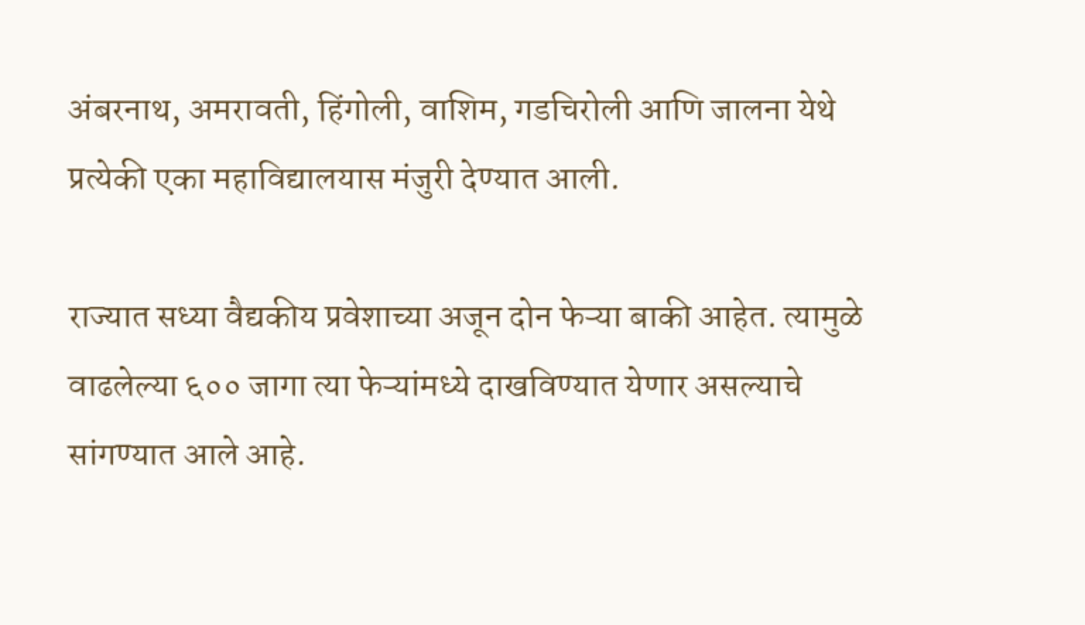अंबरनाथ, अमरावती, हिंगोली, वाशिम, गडचिरोली आणि जालना येथे प्रत्येकी एका महाविद्यालयास मंजुरी देण्यात आली.

राज्यात सध्या वैद्यकीय प्रवेशाच्या अजून दोन फेऱ्या बाकी आहेत. त्यामुळे वाढलेल्या ६०० जागा त्या फेऱ्यांमध्ये दाखविण्यात येणार असल्याचे सांगण्यात आले आहे.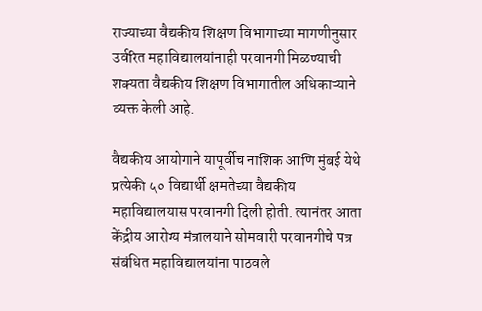राज्याच्या वैद्यकीय शिक्षण विभागाच्या मागणीनुसार उर्वरित महाविद्यालयांनाही परवानगी मिळण्याची शक्यता वैद्यकीय शिक्षण विभागातील अधिकाऱ्याने व्यक्त केली आहे.

वैद्यकीय आयोगाने यापूर्वीच नाशिक आणि मुंबई येथे प्रत्येकी ५० विद्यार्थी क्षमतेच्या वैद्यकीय महाविद्यालयास परवानगी दिली होती. त्यानंतर आता केंद्रीय आरोग्य मंत्रालयाने सोमवारी परवानगीचे पत्र संबंधित महाविद्यालयांना पाठवले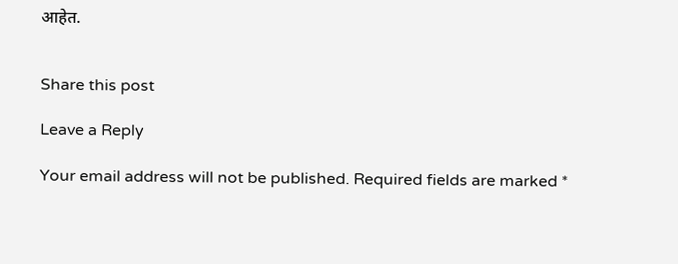आहेत.


Share this post

Leave a Reply

Your email address will not be published. Required fields are marked *